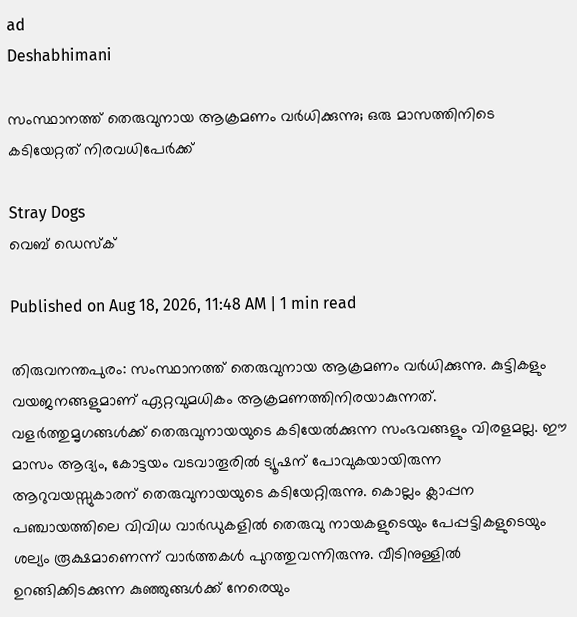ad
Deshabhimani

സംസ്ഥാനത്ത് തെരുവുനായ ആക്രമണം വർധിക്കുന്നു; ഒരു മാസത്തിനിടെ കടിയേറ്റത് നിരവധിപേർക്ക്

Stray Dogs
വെബ് ഡെസ്ക്

Published on Aug 18, 2026, 11:48 AM | 1 min read

തിരുവനന്തപുരം: സംസ്ഥാനത്ത് തെരുവുനായ ആക്രമണം വർധിക്കുന്നു. കുട്ടികളും വയജനങ്ങളുമാണ് ഏറ്റവുമധികം ആക്രമണത്തിനിരയാകുന്നത്. വളർത്തുമൃഗങ്ങൾക്ക് തെരുവുനായയുടെ കടിയേൽക്കുന്ന സംഭവങ്ങളും വിരളമല്ല. ഈ മാസം ആദ്യം, കോട്ടയം വടവാതൂരിൽ ട്യൂഷന് പോവുകയായിരുന്ന ആറുവയസ്സുകാരന് തെരുവുനായയുടെ കടിയേറ്റിരുന്നു. കൊല്ലം ക്ലാപ്പന പഞ്ചായത്തിലെ വിവിധ വാർഡുകളിൽ തെരുവു നായകളുടെയും പേപ്പട്ടികളുടെയും ശല്യം രൂക്ഷമാണെന്ന് വാർത്തകൾ പുറത്തുവന്നിരുന്നു. വീടിനുള്ളിൽ ഉറങ്ങിക്കിടക്കുന്ന കുഞ്ഞുങ്ങൾക്ക് നേരെയും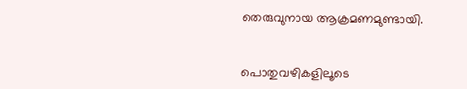തെരുവുനായ ആക്രമണമുണ്ടായി.


പൊതുവഴികളിലൂടെ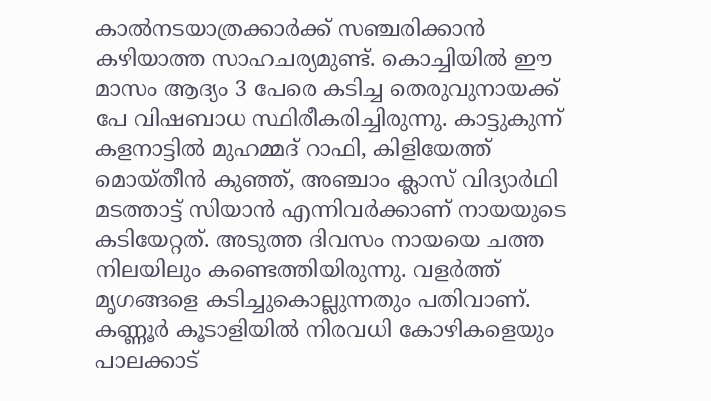കാൽനടയാത്രക്കാർക്ക് സഞ്ചരിക്കാൻ കഴിയാത്ത സാഹചര്യമുണ്ട്. കൊച്ചിയിൽ ഈ മാസം ആദ്യം 3 പേരെ കടിച്ച തെരുവുനായക്ക്‌ പേ വിഷബാധ സ്ഥിരീകരിച്ചിരുന്നു. കാട്ടുകുന്ന് കളനാട്ടിൽ മുഹമ്മദ് റാഫി, കിളിയേത്ത് മൊയ്തീൻ കുഞ്ഞ്, അഞ്ചാം ക്ലാസ് വിദ്യാർഥി മടത്താട്ട് സിയാൻ എന്നിവർക്കാണ് നായയുടെ കടിയേറ്റത്. അടുത്ത ദിവസം നായയെ ചത്ത നിലയിലും കണ്ടെത്തിയിരുന്നു. വളർത്ത് മൃഗങ്ങളെ കടിച്ചുകൊല്ലുന്നതും പതിവാണ്. കണ്ണൂർ കൂടാളിയിൽ നിരവധി കോഴികളെയും പാലക്കാട്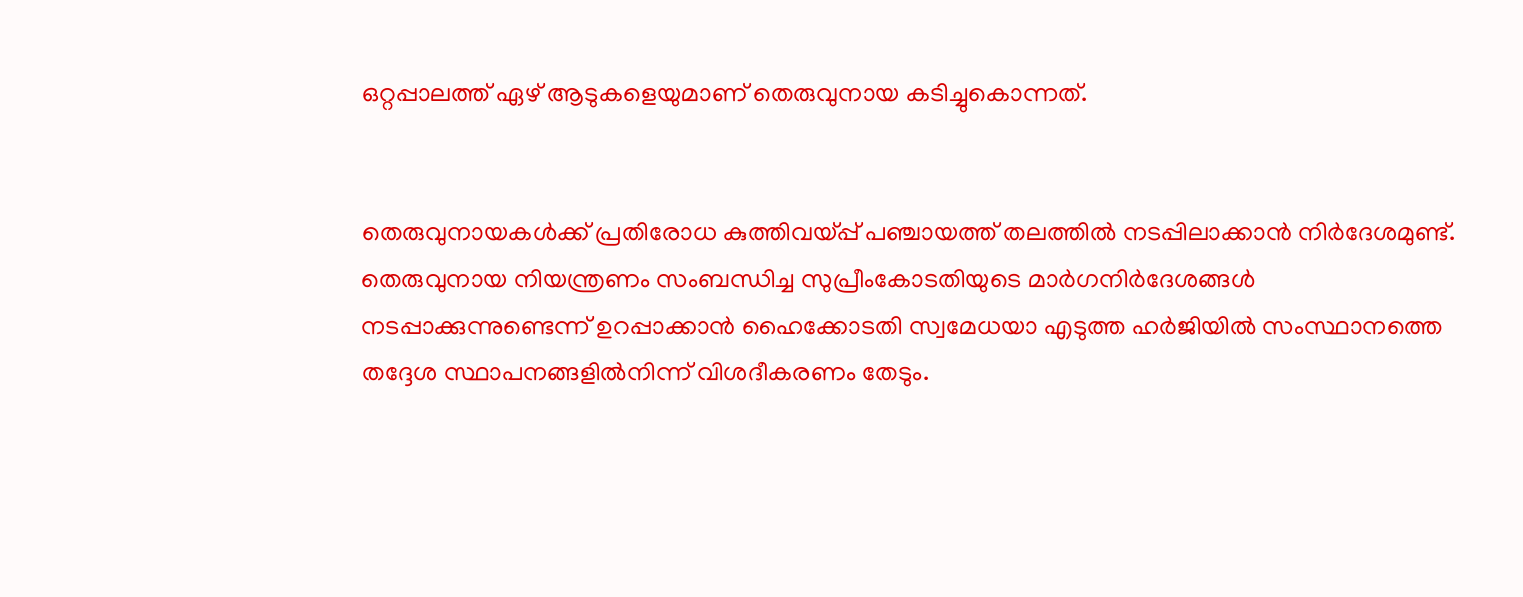ഒറ്റപ്പാലത്ത് ഏഴ് ആടുകളെയുമാണ് തെരുവുനായ കടിച്ചുകൊന്നത്.


തെരുവുനായകൾക്ക് പ്രതിരോധ കുത്തിവയ്‌പ്പ് പഞ്ചായത്ത് തലത്തിൽ നടപ്പിലാക്കാൻ നിർദേശമുണ്ട്. തെരുവുനായ നിയന്ത്രണം സംബന്ധിച്ച സുപ്രീംകോടതിയുടെ മാർഗനിർദേശങ്ങൾ നടപ്പാക്കുന്നുണ്ടെന്ന് ഉറപ്പാക്കാൻ ഹൈക്കോടതി സ്വമേധയാ എടുത്ത ഹർജിയിൽ സംസ്ഥാനത്തെ തദ്ദേശ സ്ഥാപനങ്ങളിൽനിന്ന്‌ വിശദീകരണം തേടും.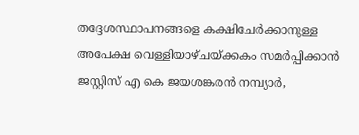തദ്ദേശസ്ഥാപനങ്ങളെ കക്ഷിചേർക്കാനുള്ള അപേക്ഷ വെള്ളിയാഴ്ചയ്ക്കകം സമർപ്പിക്കാൻ ജസ്റ്റിസ് എ കെ ജയശങ്കരൻ നമ്പ്യാർ,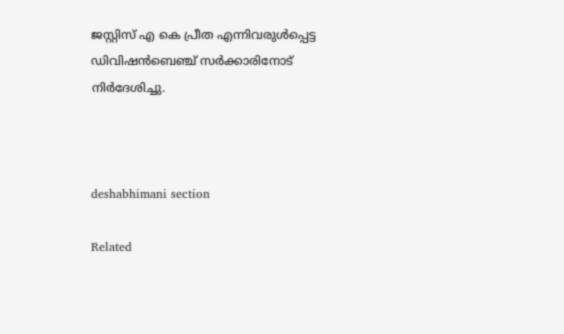ജസ്റ്റിസ് എ കെ പ്രീത എന്നിവരുൾപ്പെട്ട ഡിവിഷൻബെഞ്ച് സർക്കാരിനോട് നിർദേശിച്ചു.



deshabhimani section

Related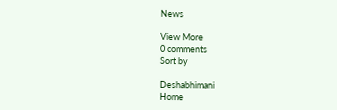News

View More
0 comments
Sort by

Deshabhimani
Home